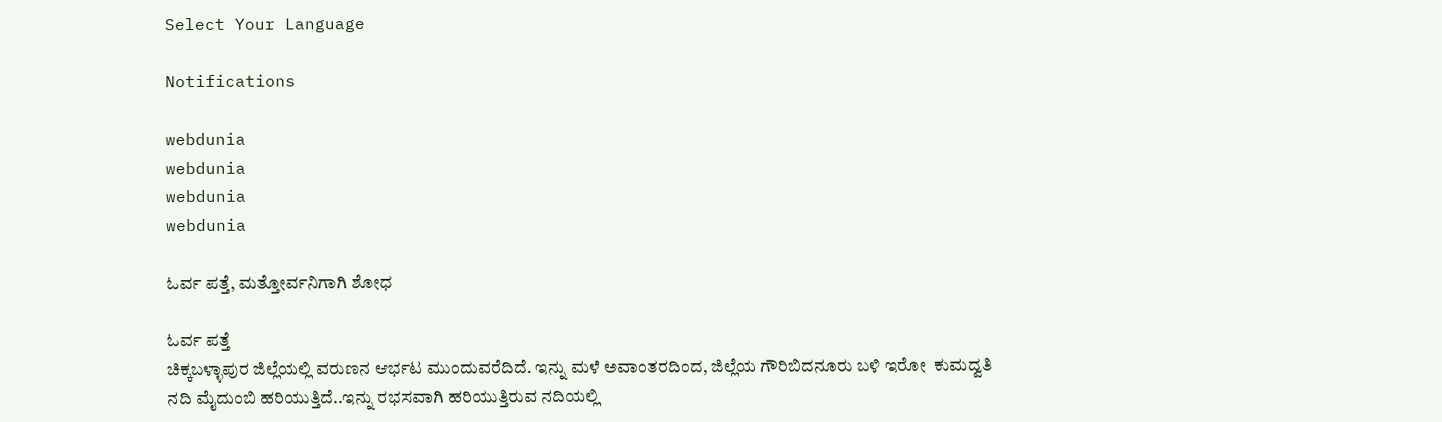Select Your Language

Notifications

webdunia
webdunia
webdunia
webdunia

ಓರ್ವ ಪತ್ತೆ, ಮತ್ತೋರ್ವನಿಗಾಗಿ ಶೋಧ

ಓರ್ವ ಪತ್ತೆ
ಚಿಕ್ಕಬಳ್ಳಾಪುರ ಜಿಲ್ಲೆಯಲ್ಲಿ ವರುಣನ ಆರ್ಭಟ ಮುಂದುವರೆದಿದೆ. ಇನ್ನು ಮಳೆ ಅವಾಂತರದಿಂದ, ಜಿಲ್ಲೆಯ ಗೌರಿಬಿದನೂರು ಬಳಿ ಇರೋ  ಕುಮದ್ವತಿ ನದಿ ಮೈದುಂಬಿ ಹರಿಯುತ್ತಿದೆ..ಇನ್ನು ರಭಸವಾಗಿ ಹರಿಯುತ್ತಿರುವ ನದಿಯಲ್ಲಿ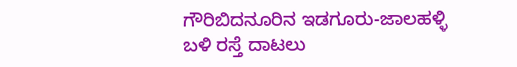ಗೌರಿಬಿದನೂರಿನ ‌ಇಡಗೂರು-ಜಾಲಹಳ್ಳಿ ಬಳಿ ರಸ್ತೆ ದಾಟಲು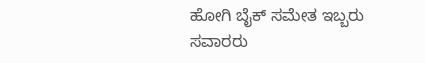ಹೋಗಿ ಬೈಕ್ ಸಮೇತ ಇಬ್ಬರು ಸವಾರರು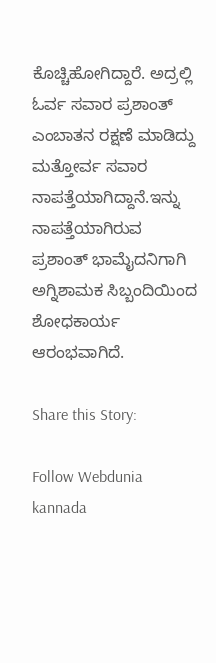ಕೊಚ್ಚಿಹೋಗಿದ್ದಾರೆ. ಅದ್ರಲ್ಲಿ ಓರ್ವ ಸವಾರ ಪ್ರಶಾಂತ್ ಎಂಬಾತನ ರಕ್ಷಣೆ ಮಾಡಿದ್ದು ಮತ್ತೋರ್ವ ಸವಾರ ನಾಪತ್ತೆಯಾಗಿದ್ದಾನೆ.ಇನ್ನು ನಾಪತ್ತೆಯಾಗಿರುವ ಪ್ರಶಾಂತ್‌ ಭಾಮೈದನಿಗಾಗಿ ಅಗ್ನಿಶಾಮಕ ಸಿಬ್ಬಂದಿಯಿಂದ ಶೋಧಕಾರ್ಯ ಆರಂಭವಾಗಿದೆ.

Share this Story:

Follow Webdunia kannada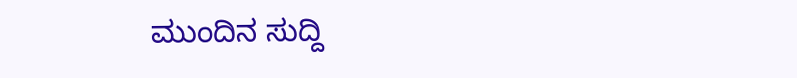ಮುಂದಿನ ಸುದ್ದಿ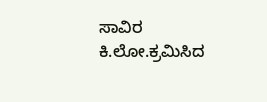ಸಾವಿರ ಕಿ.ಲೋ.ಕ್ರಮಿಸಿದ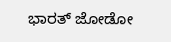ಭಾರತ್‌ ಜೋಡೋ